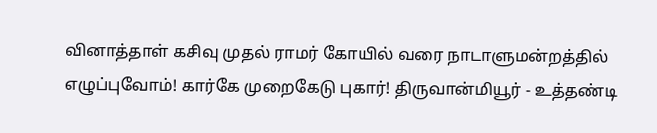வினாத்தாள் கசிவு முதல் ராமர் கோயில் வரை நாடாளுமன்றத்தில் எழுப்புவோம்! கார்கே முறைகேடு புகார்! திருவான்மியூர் - உத்தண்டி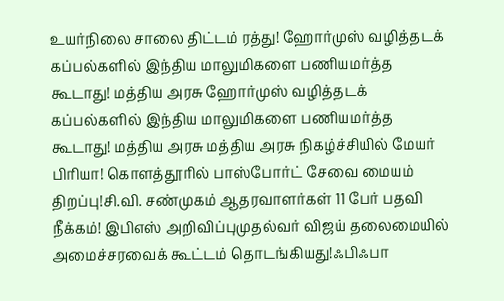உயர்நிலை சாலை திட்டம் ரத்து! ஹோர்முஸ் வழித்தடக் கப்பல்களில் இந்திய மாலுமிகளை பணியமர்த்த கூடாது! மத்திய அரசு ஹோர்முஸ் வழித்தடக் கப்பல்களில் இந்திய மாலுமிகளை பணியமர்த்த கூடாது! மத்திய அரசு மத்திய அரசு நிகழ்ச்சியில் மேயர் பிரியா! கொளத்தூரில் பாஸ்போர்ட் சேவை மையம் திறப்பு!சி.வி. சண்முகம் ஆதரவாளர்கள் 11 பேர் பதவி நீக்கம்! இபிஎஸ் அறிவிப்புமுதல்வர் விஜய் தலைமையில் அமைச்சரவைக் கூட்டம் தொடங்கியது!ஃபிஃபா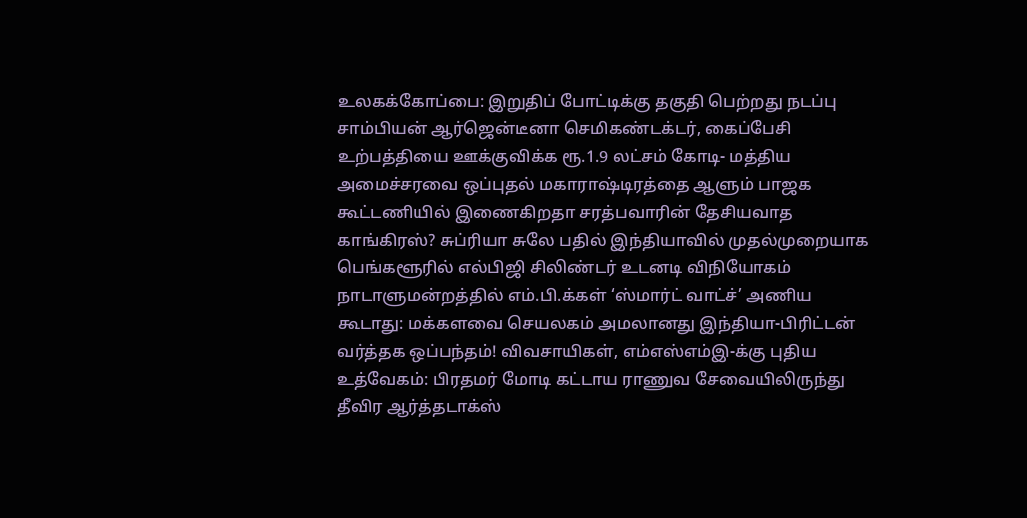உலகக்கோப்பை: இறுதிப் போட்டிக்கு தகுதி பெற்றது நடப்பு சாம்பியன் ஆர்ஜென்டீனா செமிகண்டக்டர், கைப்பேசி உற்பத்தியை ஊக்குவிக்க ரூ.1.9 லட்சம் கோடி- மத்திய அமைச்சரவை ஒப்புதல் மகாராஷ்டிரத்தை ஆளும் பாஜக கூட்டணியில் இணைகிறதா சரத்பவாரின் தேசியவாத காங்கிரஸ்? சுப்ரியா சுலே பதில் இந்தியாவில் முதல்முறையாக பெங்களூரில் எல்பிஜி சிலிண்டர் உடனடி விநியோகம் நாடாளுமன்றத்தில் எம்.பி.க்கள் ‘ஸ்மார்ட் வாட்ச்’ அணிய கூடாது: மக்களவை செயலகம் அமலானது இந்தியா-பிரிட்டன் வர்த்தக ஒப்பந்தம்! விவசாயிகள், எம்எஸ்எம்இ-க்கு புதிய உத்வேகம்: பிரதமர் மோடி கட்டாய ராணுவ சேவையிலிருந்து தீவிர ஆர்த்தடாக்ஸ்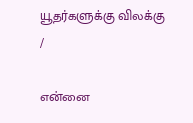யூதர்களுக்கு விலக்கு
/

என்னை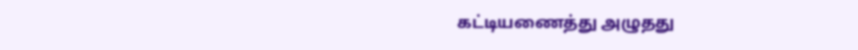கட்டியணைத்து அழுதது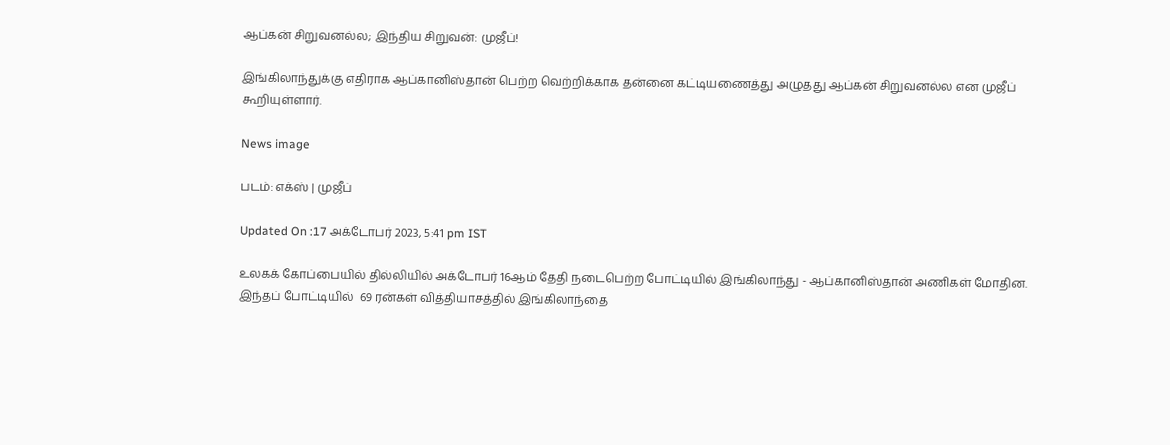ஆப்கன் சிறுவனல்ல; இந்திய சிறுவன்: முஜீப்!

இங்கிலாந்துக்கு எதிராக ஆப்கானிஸ்தான் பெற்ற வெற்றிக்காக தன்னை கட்டியணைத்து அழுதது ஆப்கன் சிறுவனல்ல என முஜீப் கூறியுள்ளார்.

News image

படம்: எக்ஸ் | முஜீப்

Updated On :17 அக்டோபர் 2023, 5:41 pm IST

உலகக் கோப்பையில் தில்லியில் அக்டோபர் 16ஆம் தேதி நடைபெற்ற போட்டியில் இங்கிலாந்து - ஆப்கானிஸ்தான் அணிகள் மோதின. இந்தப் போட்டியில்  69 ரன்கள் வித்தியாசத்தில் இங்கிலாந்தை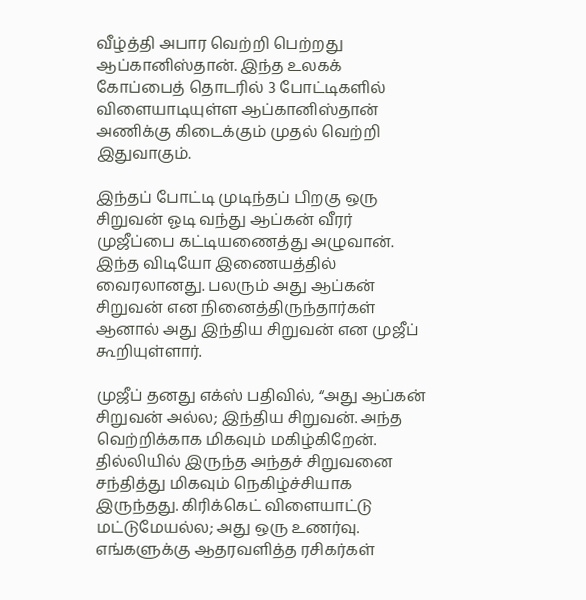வீழ்த்தி அபார வெற்றி பெற்றது ஆப்கானிஸ்தான். இந்த உலகக் கோப்பைத் தொடரில் 3 போட்டிகளில் விளையாடியுள்ள ஆப்கானிஸ்தான் அணிக்கு கிடைக்கும் முதல் வெற்றி இதுவாகும்.

இந்தப் போட்டி முடிந்தப் பிறகு ஒரு சிறுவன் ஓடி வந்து ஆப்கன் வீரர் முஜீப்பை கட்டியணைத்து அழுவான். இந்த விடியோ இணையத்தில் வைரலானது. பலரும் அது ஆப்கன் சிறுவன் என நினைத்திருந்தார்கள் ஆனால் அது இந்திய சிறுவன் என முஜீப் கூறியுள்ளார்.

முஜீப் தனது எக்ஸ் பதிவில், “அது ஆப்கன் சிறுவன் அல்ல; இந்திய சிறுவன். அந்த வெற்றிக்காக மிகவும் மகிழ்கிறேன். தில்லியில் இருந்த அந்தச் சிறுவனை சந்தித்து மிகவும் நெகிழ்ச்சியாக இருந்தது. கிரிக்கெட் விளையாட்டு மட்டுமேயல்ல; அது ஒரு உணர்வு. எங்களுக்கு ஆதரவளித்த ரசிகர்கள்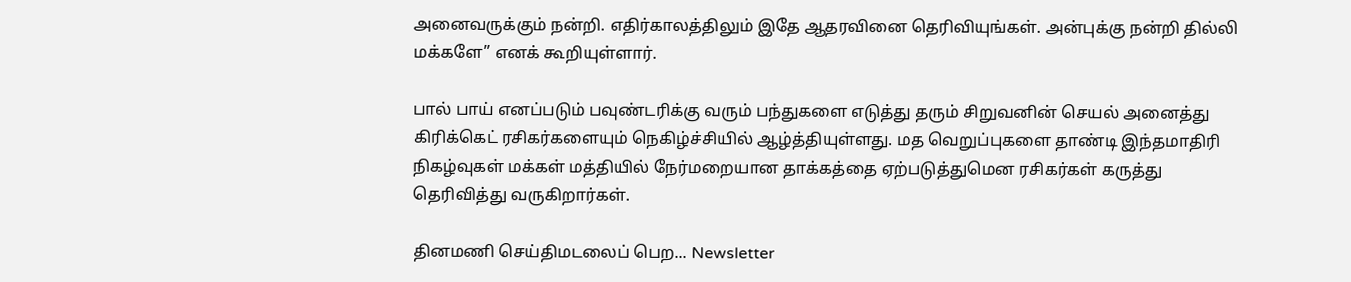அனைவருக்கும் நன்றி. எதிர்காலத்திலும் இதே ஆதரவினை தெரிவியுங்கள். அன்புக்கு நன்றி தில்லி மக்களே” எனக் கூறியுள்ளார்.

பால் பாய் எனப்படும் பவுண்டரிக்கு வரும் பந்துகளை எடுத்து தரும் சிறுவனின் செயல் அனைத்து கிரிக்கெட் ரசிகர்களையும் நெகிழ்ச்சியில் ஆழ்த்தியுள்ளது. மத வெறுப்புகளை தாண்டி இந்தமாதிரி நிகழ்வுகள் மக்கள் மத்தியில் நேர்மறையான தாக்கத்தை ஏற்படுத்துமென ரசிகர்கள் கருத்து தெரிவித்து வருகிறார்கள்.

தினமணி செய்திமடலைப் பெற... Newsletter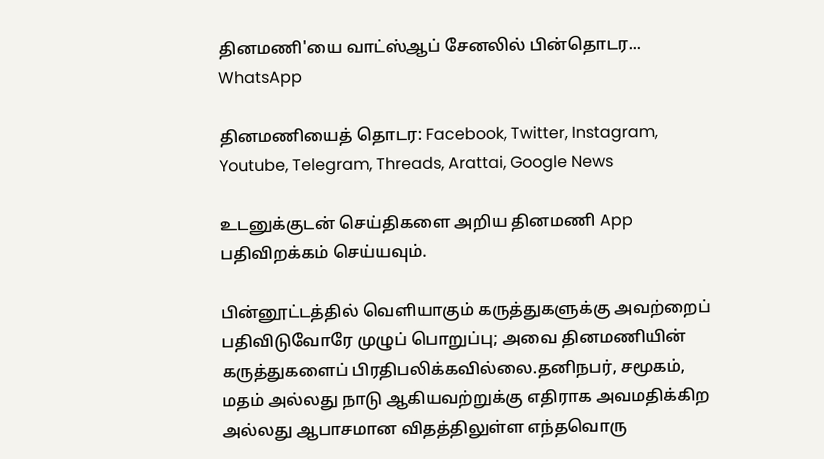தினமணி'யை வாட்ஸ்ஆப் சேனலில் பின்தொடர... WhatsApp

தினமணியைத் தொடர: Facebook, Twitter, Instagram, Youtube, Telegram, Threads, Arattai, Google News

உடனுக்குடன் செய்திகளை அறிய தினமணி App பதிவிறக்கம் செய்யவும்.

பின்னூட்டத்தில் வெளியாகும் கருத்துகளுக்கு அவற்றைப் பதிவிடுவோரே முழுப் பொறுப்பு; அவை தினமணியின் கருத்துகளைப் பிரதிபலிக்கவில்லை.தனிநபர், சமூகம், மதம் அல்லது நாடு ஆகியவற்றுக்கு எதிராக அவமதிக்கிற அல்லது ஆபாசமான விதத்திலுள்ள எந்தவொரு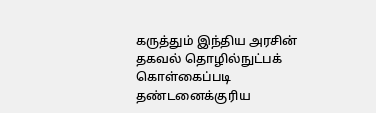கருத்தும் இந்திய அரசின் தகவல் தொழில்நுட்பக் கொள்கைப்படி தண்டனைக்குரிய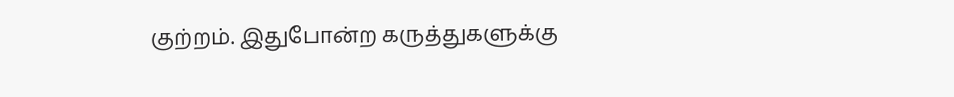குற்றம். இதுபோன்ற கருத்துகளுக்கு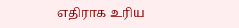எதிராக உரிய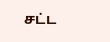சட்ட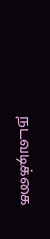நடவடிக்கை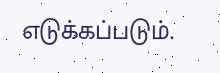எடுக்கப்படும்.